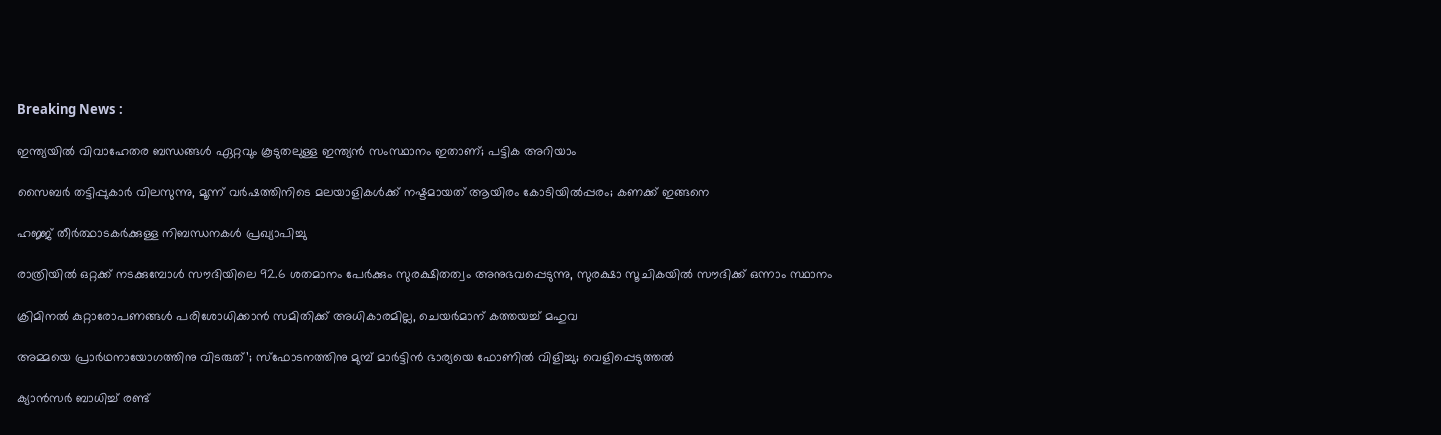Breaking News :

ഇന്ത്യയില്‍ വിവാഹേതര ബന്ധങ്ങള്‍ ഏറ്റവും കൂടുതലുള്ള ഇന്ത്യന്‍ സംസ്ഥാനം ഇതാണ്; പട്ടിക അറിയാം

സൈബര്‍ തട്ടിപ്പുകാര്‍ വിലസുന്നു, മൂന്ന് വര്‍ഷത്തിനിടെ മലയാളികള്‍ക്ക് നഷ്ടമായത് ആയിരം കോടിയില്‍പ്പരം; കണക്ക് ഇങ്ങനെ

ഹജ്ജ് തീർത്ഥാടകർക്കുള്ള നിബന്ധനകൾ പ്രഖ്യാപിച്ചു

രാത്രിയിൽ ഒറ്റക്ക് നടക്കുമ്പോൾ സൗദിയിലെ 92.6 ശതമാനം പേർക്കും സുരക്ഷിതത്വം അനുഭവപ്പെടുന്നു, സുരക്ഷാ സൂചികയിൽ സൗദിക്ക് ഒന്നാം സ്ഥാനം

ക്രിമിനല്‍ കുറ്റാരോപണങ്ങള്‍ പരിശോധിക്കാന്‍ സമിതിക്ക്‌ അധികാരമില്ല, ചെയര്‍മാന്‌ കത്തയച്ച് മഹുവ

അമ്മയെ പ്രാര്‍ഥനായോഗത്തിനു വിടരുത്’; സ്‌ഫോടനത്തിനു മുമ്പ് മാര്‍ട്ടിന്‍ ഭാര്യയെ ഫോണില്‍ വിളിച്ചു; വെളിപ്പെടുത്തല്‍

ക്യാൻസർ ബാധിച്ച് രണ്ട്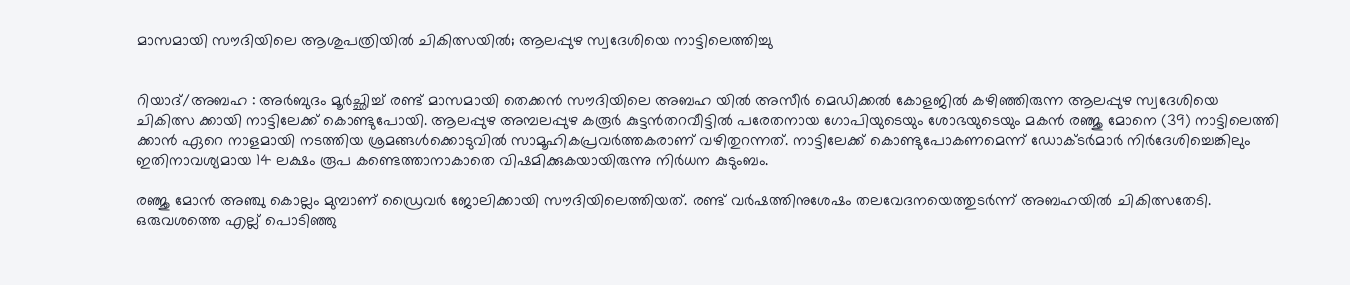മാസമായി സൗദിയിലെ ആശുപത്രിയിൽ ചികിത്സയിൽ; ആലപ്പുഴ സ്വദേശിയെ നാട്ടിലെത്തിച്ചു


റിയാദ്/അബഹ : അർബുദം മൂർച്ഛിച്ച് രണ്ട് മാസമായി തെക്കൻ സൗദിയിലെ അബഹ യിൽ അസീർ മെഡിക്കൽ കോളജിൽ കഴിഞ്ഞിരുന്ന ആലപ്പുഴ സ്വദേശിയെ ചികിത്സ ക്കായി നാട്ടിലേക്ക് കൊണ്ടുപോയി. ആലപ്പുഴ അമ്പലപ്പുഴ കരൂർ കുട്ടൻതറവീട്ടിൽ പരേതനായ ഗോപിയുടെയും ശോഭയുടെയും മകൻ രഞ്ജു മോനെ (39) നാട്ടിലെത്തി ക്കാൻ ഏറെ നാളമായി നടത്തിയ ശ്രമങ്ങൾക്കൊടുവിൽ സാമൂഹികപ്രവർത്തകരാണ് വഴിതുറന്നത്. നാട്ടിലേക്ക് കൊണ്ടുപോകണമെന്ന് ഡോക്ടർമാർ നിർദേശിച്ചെങ്കിലും ഇതിനാവശ്യമായ 14 ലക്ഷം രൂപ കണ്ടെത്താനാകാതെ വിഷമിക്കുകയായിരുന്നു നിർധന കുടുംബം.

രഞ്ജു മോൻ അഞ്ചു കൊല്ലം മുമ്പാണ് ഡ്രൈവർ ജോലിക്കായി സൗദിയിലെത്തിയത്. രണ്ട് വർഷത്തിനുശേഷം തലവേദനയെത്തുടർന്ന് അബഹയിൽ ചികിത്സതേടി. ഒരുവശത്തെ എല്ല് പൊടിഞ്ഞു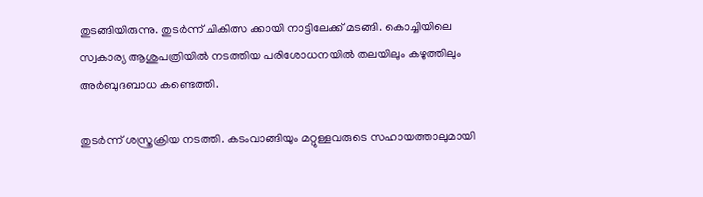തുടങ്ങിയിരുന്നു. തുടർന്ന് ചികിത്സ ക്കായി നാട്ടിലേക്ക് മടങ്ങി. കൊച്ചിയിലെ സ്വകാര്യ ആശുപത്രിയിൽ നടത്തിയ പരിശോധനയിൽ തലയിലും കഴുത്തിലും അർബുദബാധ കണ്ടെത്തി.

തുടർന്ന് ശസ്ത്രക്രിയ നടത്തി. കടംവാങ്ങിയും മറ്റുള്ളവരുടെ സഹായത്താലുമായി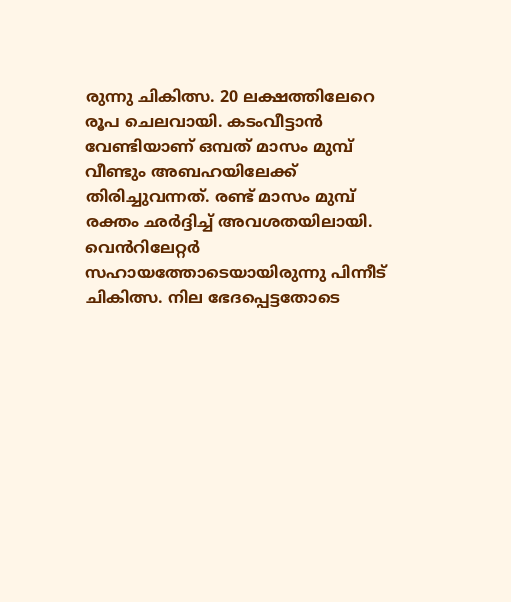രുന്നു ചികിത്സ. 20 ലക്ഷത്തിലേറെ രൂപ ചെലവായി. കടംവീട്ടാൻ വേണ്ടിയാണ് ഒമ്പത് മാസം മുമ്പ് വീണ്ടും അബഹയിലേക്ക് തിരിച്ചുവന്നത്. രണ്ട് മാസം മുമ്പ് രക്തം ഛർദ്ദിച്ച് അവശതയിലായി. വെൻറിലേറ്റർ സഹായത്തോടെയായിരുന്നു പിന്നീട് ചികിത്സ. നില ഭേദപ്പെട്ടതോടെ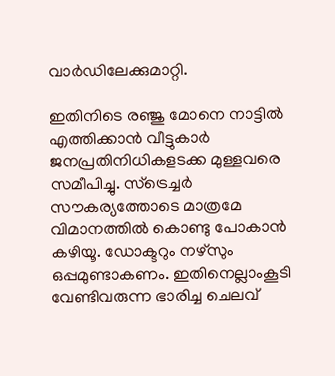വാർഡിലേക്കുമാറ്റി.

ഇതിനിടെ രഞ്ജു മോനെ നാട്ടിൽ എത്തിക്കാൻ വീട്ടുകാർ ജനപ്രതിനിധികളടക്ക മുള്ളവരെ സമീപിച്ചു. സ്ട്രെച്ചർ സൗകര്യത്തോടെ മാത്രമേ വിമാനത്തിൽ കൊണ്ടു പോകാൻ കഴിയൂ. ഡോക്ടറും നഴ്‌സും ഒപ്പമുണ്ടാകണം. ഇതിനെല്ലാംകൂടി വേണ്ടിവരുന്ന ഭാരിച്ച ചെലവ്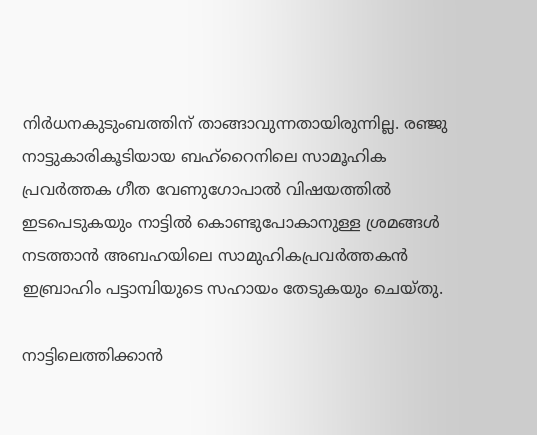നിർധനകുടുംബത്തിന് താങ്ങാവുന്നതായിരുന്നില്ല. രഞ്ജു നാട്ടുകാരികൂടിയായ ബഹ്റൈനിലെ സാമൂഹിക പ്രവർത്തക ഗീത വേണുഗോപാൽ വിഷയത്തിൽ ഇടപെടുകയും നാട്ടിൽ കൊണ്ടുപോകാനുള്ള ശ്രമങ്ങൾ നടത്താൻ അബഹയിലെ സാമുഹികപ്രവർത്തകൻ ഇബ്രാഹിം പട്ടാമ്പിയുടെ സഹായം തേടുകയും ചെയ്തു.

നാട്ടിലെത്തിക്കാൻ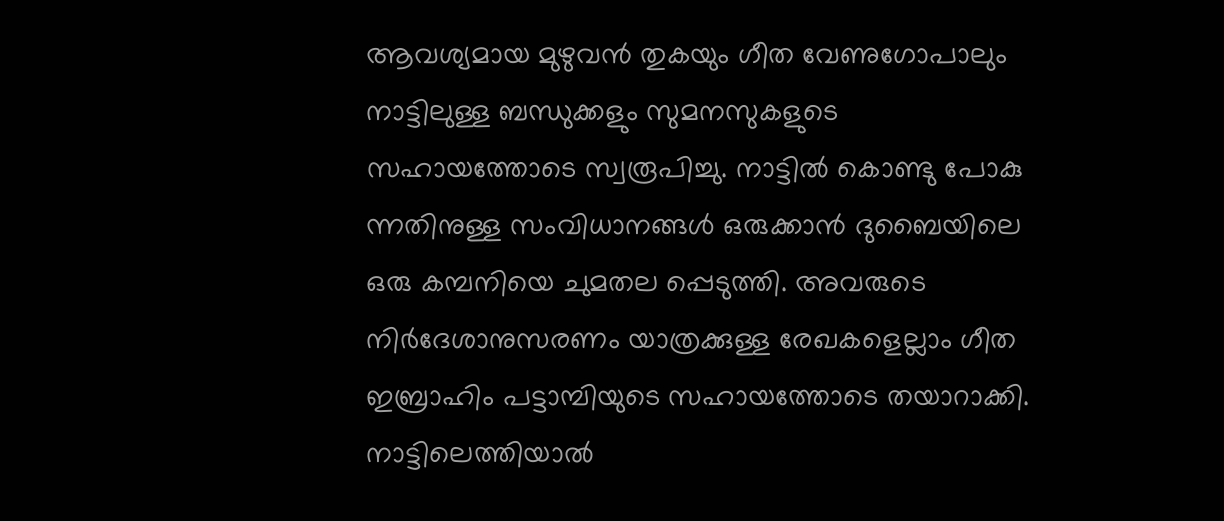ആവശ്യമായ മുഴുവൻ തുകയും ഗീത വേണുഗോപാലും നാട്ടിലുള്ള ബന്ധുക്കളും സുമനസുകളുടെ സഹായത്തോടെ സ്വരൂപിച്ചു. നാട്ടിൽ കൊണ്ടു പോകു ന്നതിനുള്ള സംവിധാനങ്ങൾ ഒരുക്കാൻ ദുബൈയിലെ ഒരു കമ്പനിയെ ചുമതല പ്പെടുത്തി. അവരുടെ നിർദേശാനുസരണം യാത്രക്കുള്ള രേഖകളെല്ലാം ഗീത ഇബ്രാഹിം പട്ടാമ്പിയുടെ സഹായത്തോടെ തയാറാക്കി. നാട്ടിലെത്തിയാൽ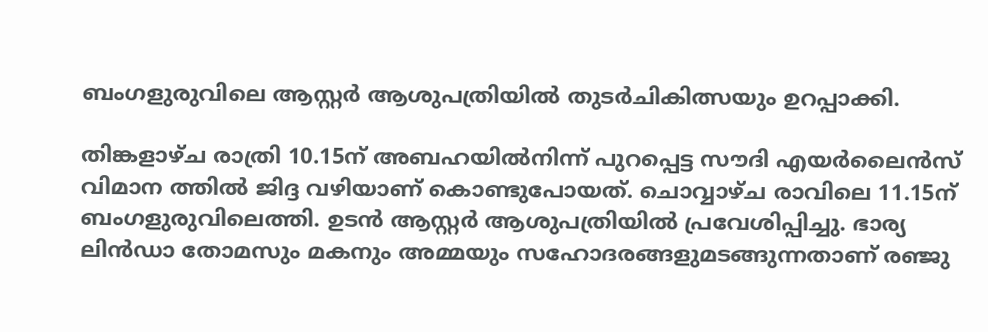ബംഗളുരുവിലെ ആസ്റ്റർ ആശുപത്രിയിൽ തുടർചികിത്സയും ഉറപ്പാക്കി.

തിങ്കളാഴ്ച രാത്രി 10.15ന് അബഹയിൽനിന്ന് പുറപ്പെട്ട സൗദി എയർലൈൻസ് വിമാന ത്തിൽ ജിദ്ദ വഴിയാണ് കൊണ്ടുപോയത്. ചൊവ്വാഴ്ച രാവിലെ 11.15ന് ബംഗളുരുവിലെത്തി. ഉടൻ ആസ്റ്റർ ആശുപത്രിയിൽ പ്രവേശിപ്പിച്ചു. ഭാര്യ ലിൻഡാ തോമസും മകനും അമ്മയും സഹോദരങ്ങളുമടങ്ങുന്നതാണ് രഞ്ജു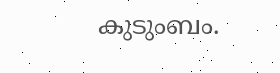കുടുംബം.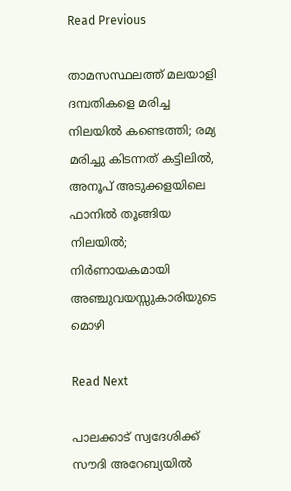Read Previous

താമസസ്ഥലത്ത് മലയാളി ദമ്പതികളെ മരിച്ച നിലയിൽ കണ്ടെത്തി; രമ്യ മരിച്ചു കിടന്നത് കട്ടിലിൽ, അനൂപ് അടുക്കളയിലെ ഫാനിൽ തൂങ്ങിയ നിലയിൽ; നിർണായകമായി അഞ്ചുവയസ്സുകാരിയുടെ മൊഴി

Read Next

പാലക്കാട് സ്വദേശിക്ക് സൗദി അറേബ്യയില്‍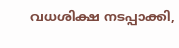വധശിക്ഷ നടപ്പാക്കി,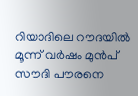റിയാദിലെ റൗദയില്‍ മൂന്ന് വര്‍ഷം മുന്‍പ് സൗദി പൗരനെ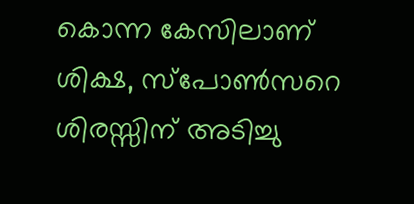കൊന്ന കേസിലാണ് ശിക്ഷ, സ്പോൺസറെ ശിരസ്സിന് അടിച്ചു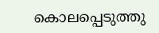കൊലപ്പെടുത്തു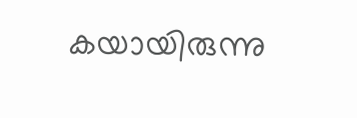കയായിരുന്നു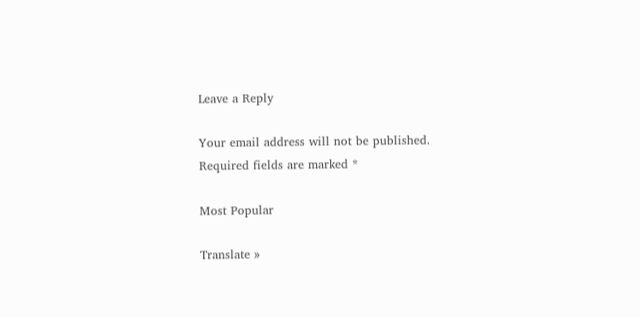Leave a Reply

Your email address will not be published. Required fields are marked *

Most Popular

Translate »